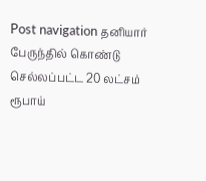Post navigation தனியார் பேருந்தில் கொண்டு செல்லப்பட்ட 20 லட்சம் ரூபாய்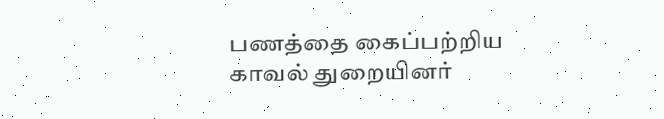பணத்தை கைப்பற்றிய காவல் துறையினர்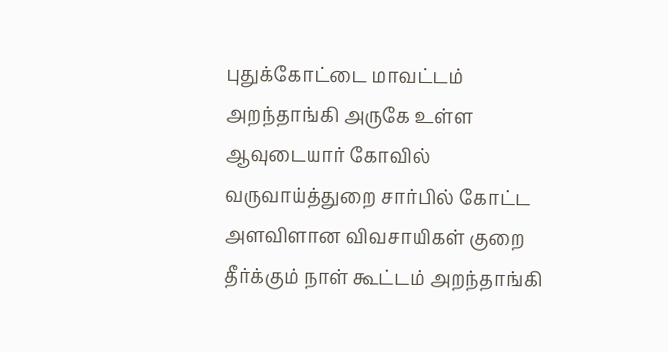புதுக்கோட்டை மாவட்டம் அறந்தாங்கி அருகே உள்ள ஆவுடையார் கோவில் வருவாய்த்துறை சார்பில் கோட்ட அளவிளான விவசாயிகள் குறை தீர்க்கும் நாள் கூட்டம் அறந்தாங்கி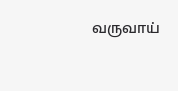வருவாய்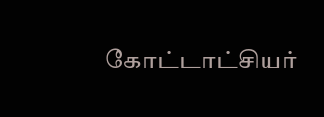கோட்டாட்சியர்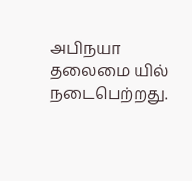அபிநயா தலைமை யில் நடைபெற்றது.